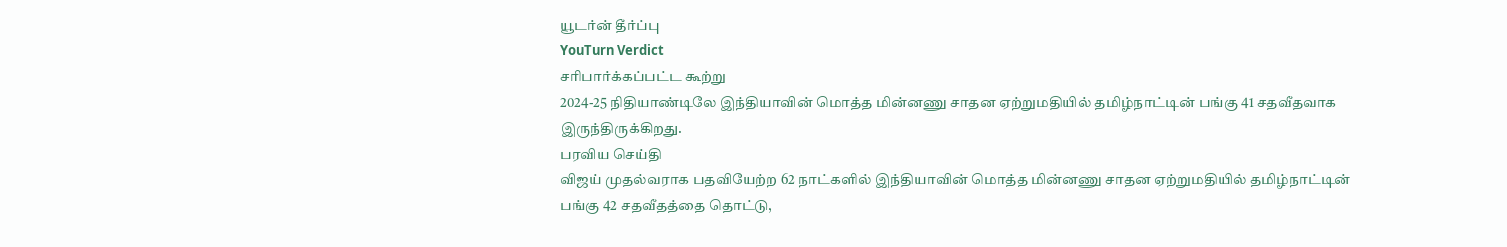யூடர்ன் தீர்ப்பு
YouTurn Verdict
சரிபார்க்கப்பட்ட கூற்று
2024-25 நிதியாண்டிலே இந்தியாவின் மொத்த மின்னணு சாதன ஏற்றுமதியில் தமிழ்நாட்டின் பங்கு 41 சதவீதவாக இருந்திருக்கிறது.
பரவிய செய்தி
விஜய் முதல்வராக பதவியேற்ற 62 நாட்களில் இந்தியாவின் மொத்த மின்னணு சாதன ஏற்றுமதியில் தமிழ்நாட்டின் பங்கு 42 சதவீதத்தை தொட்டு,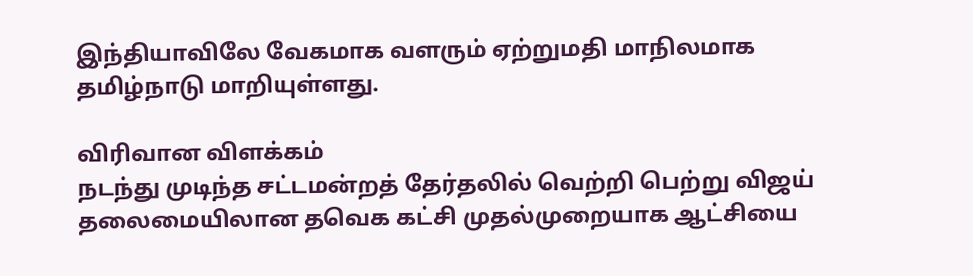இந்தியாவிலே வேகமாக வளரும் ஏற்றுமதி மாநிலமாக தமிழ்நாடு மாறியுள்ளது.

விரிவான விளக்கம்
நடந்து முடிந்த சட்டமன்றத் தேர்தலில் வெற்றி பெற்று விஜய் தலைமையிலான தவெக கட்சி முதல்முறையாக ஆட்சியை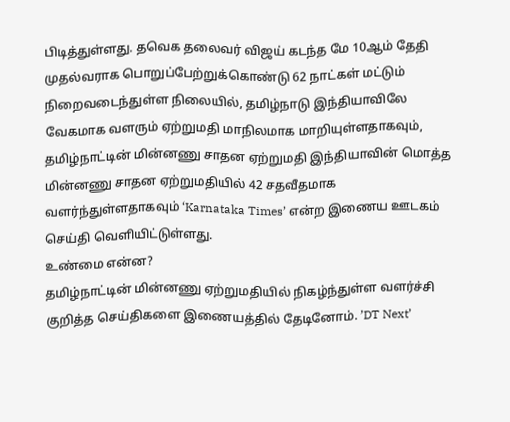பிடித்துள்ளது. தவெக தலைவர் விஜய் கடந்த மே 10ஆம் தேதி முதல்வராக பொறுப்பேற்றுக்கொண்டு 62 நாட்கள் மட்டும் நிறைவடைந்துள்ள நிலையில், தமிழ்நாடு இந்தியாவிலே வேகமாக வளரும் ஏற்றுமதி மாநிலமாக மாறியுள்ளதாகவும், தமிழ்நாட்டின் மின்னணு சாதன ஏற்றுமதி இந்தியாவின் மொத்த மின்னணு சாதன ஏற்றுமதியில் 42 சதவீதமாக வளர்ந்துள்ளதாகவும் ‘Karnataka Times’ என்ற இணைய ஊடகம் செய்தி வெளியிட்டுள்ளது.
உண்மை என்ன?
தமிழ்நாட்டின் மின்னணு ஏற்றுமதியில் நிகழ்ந்துள்ள வளர்ச்சி குறித்த செய்திகளை இணையத்தில் தேடினோம். ’DT Next’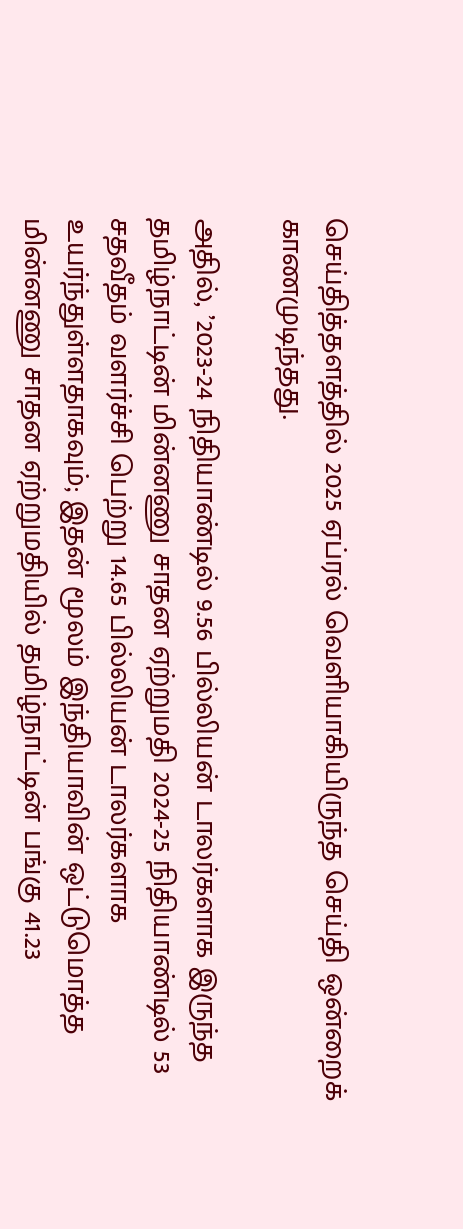செய்தித்தளத்தில் 2025 ஏப்ரல் வெளியாகியிருந்த செய்தி ஒன்றைக் காணமுடிந்தது.

அதில், ’2023-24 நிதியாண்டில் 9.56 பில்லியன் டாலர்களாக இருந்த தமிழ்நாட்டின் மின்னணு சாதன ஏற்றுமதி 2024-25 நிதியாண்டில் 53 சதவீதம் வளர்ச்சி பெற்று 14.65 பில்லியன் டாலர்களாக உயர்ந்துள்ளதாகவும்; இதன் மூலம் இந்தியாவின் ஒட்டுமொத்த மின்னணு சாதன ஏற்றுமதியில் தமிழ்நாட்டின் பங்கு 41.23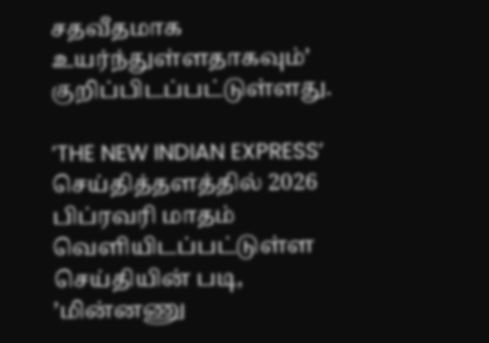சதவீதமாக உயர்ந்துள்ளதாகவும்’ குறிப்பிடப்பட்டுள்ளது.

’THE NEW INDIAN EXPRESS’ செய்தித்தளத்தில் 2026 பிப்ரவரி மாதம் வெளியிடப்பட்டுள்ள செய்தியின் படி, ’மின்னணு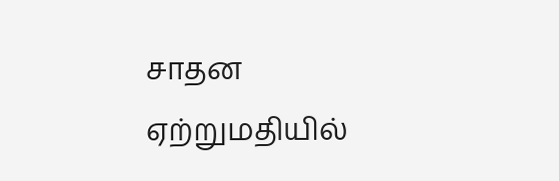சாதன ஏற்றுமதியில்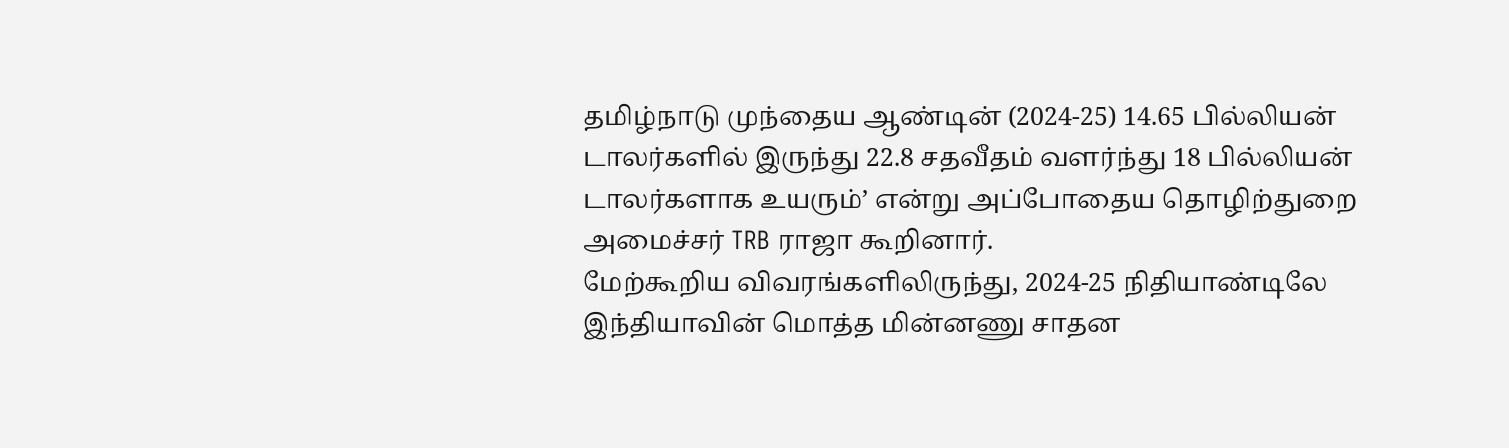தமிழ்நாடு முந்தைய ஆண்டின் (2024-25) 14.65 பில்லியன் டாலர்களில் இருந்து 22.8 சதவீதம் வளர்ந்து 18 பில்லியன் டாலர்களாக உயரும்’ என்று அப்போதைய தொழிற்துறை அமைச்சர் TRB ராஜா கூறினார்.
மேற்கூறிய விவரங்களிலிருந்து, 2024-25 நிதியாண்டிலே இந்தியாவின் மொத்த மின்னணு சாதன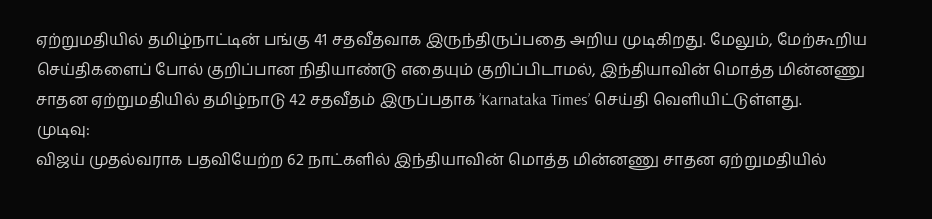ஏற்றுமதியில் தமிழ்நாட்டின் பங்கு 41 சதவீதவாக இருந்திருப்பதை அறிய முடிகிறது. மேலும், மேற்கூறிய செய்திகளைப் போல் குறிப்பான நிதியாண்டு எதையும் குறிப்பிடாமல், இந்தியாவின் மொத்த மின்னணு சாதன ஏற்றுமதியில் தமிழ்நாடு 42 சதவீதம் இருப்பதாக ’Karnataka Times’ செய்தி வெளியிட்டுள்ளது.
முடிவு:
விஜய் முதல்வராக பதவியேற்ற 62 நாட்களில் இந்தியாவின் மொத்த மின்னணு சாதன ஏற்றுமதியில்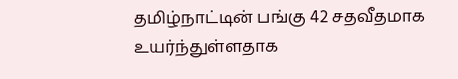தமிழ்நாட்டின் பங்கு 42 சதவீதமாக உயர்ந்துள்ளதாக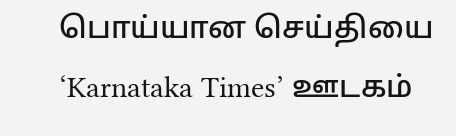பொய்யான செய்தியை ‘Karnataka Times’ ஊடகம்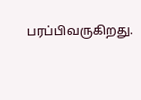பரப்பிவருகிறது.